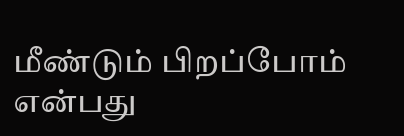மீண்டும் பிறப்போம் என்பது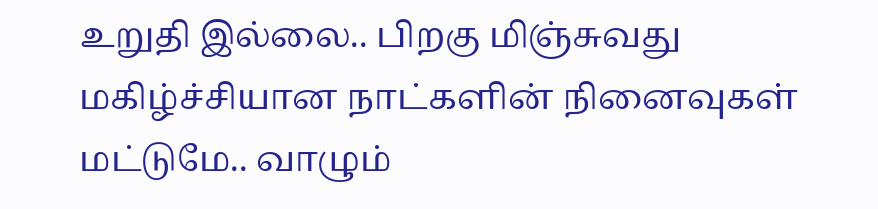உறுதி இல்லை.. பிறகு மிஞ்சுவது மகிழ்ச்சியான நாட்களின் நினைவுகள் மட்டுமே.. வாழும்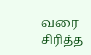வரை சிரித்த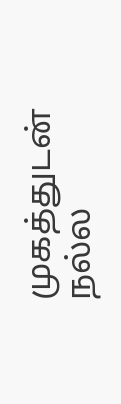முகத்துடன் நல்ல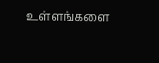உள்ளங்களை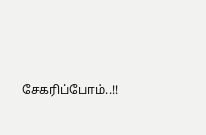சேகரிப்போம்..!!